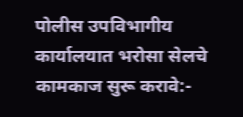पोलीस उपविभागीय कार्यालयात भरोसा सेलचे कामकाज सुरू करावे:-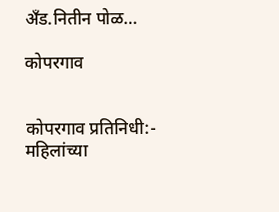अँड.नितीन पोळ…

कोपरगाव


कोपरगाव प्रतिनिधी:-
महिलांच्या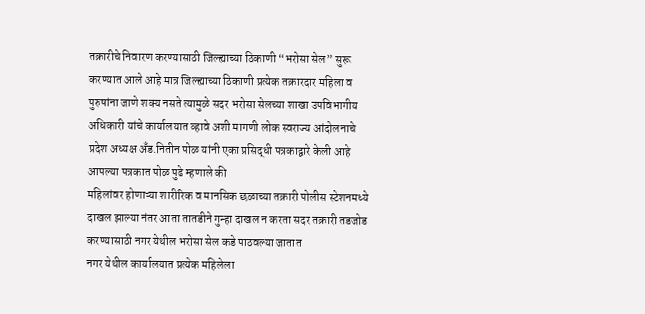तक्रारीचे निवारण करण्यासाठी जिल्ह्याच्या ठिकाणी “भरोसा सेल” सुरू करण्यात आले आहे मात्र जिल्ह्याच्या ठिकाणी प्रत्येक तक्रारदार महिला व पुरुषांना जाणे शक्य नसते त्यामुळे सदर भरोसा सेलच्या शाखा उपविभागीय अधिकारी यांचे कार्यालयात व्हावे अशी मागणी लोक स्वराज्य आंदोलनाचे प्रदेश अध्यक्ष अँड.नितीन पोळ यांनी एका प्रसिद्धी पत्रकाद्वारे केली आहे
आपल्या पत्रकात पोळ पुढे म्हणाले की
महिलांवर होणाऱ्या शारीरिक व मानसिक छळाच्या तक्रारी पोलीस स्टेशनमध्ये दाखल झाल्या नंतर आता तातडीने गुन्हा दाखल न करता सदर तक्रारी तडजोड करण्यासाठी नगर येथील भरोसा सेल कडे पाठवल्या जातात
नगर येथील कार्यालयात प्रत्येक महिलेला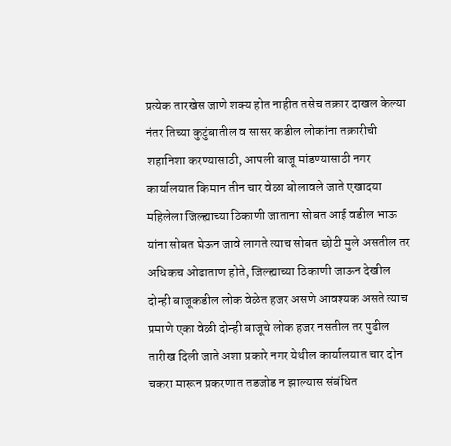प्रत्येक तारखेस जाणे शक्य होत नाहीत तसेच तक्रार दाखल केल्या नंतर तिच्या कुटुंबातील व सासर कडील लोकांना तक्रारीची शहानिशा करण्यासाठी, आपली बाजू मांडण्यासाठी नगर कार्यालयात किमान तीन चार वेळा बोलावले जाते एखादया महिलेला जिल्ह्याच्या ठिकाणी जाताना सोबत आई वडील भाऊ यांना सोबत घेऊन जावे लागते त्याच सोबत छोटी मुले असतील तर अधिकच ओढाताण होते, जिल्ह्याच्या ठिकाणी जाऊन देखील दोन्ही बाजूकडील लोक वेळेत हजर असणे आवश्यक असते त्याच प्रमाणे एका वेळी दोन्ही बाजूचे लोक हजर नसतील तर पुढील तारीख दिली जाते अशा प्रकारे नगर येथील कार्यालयात चार दोन चकरा मारून प्रकरणात तडजोड न झाल्यास संबंधित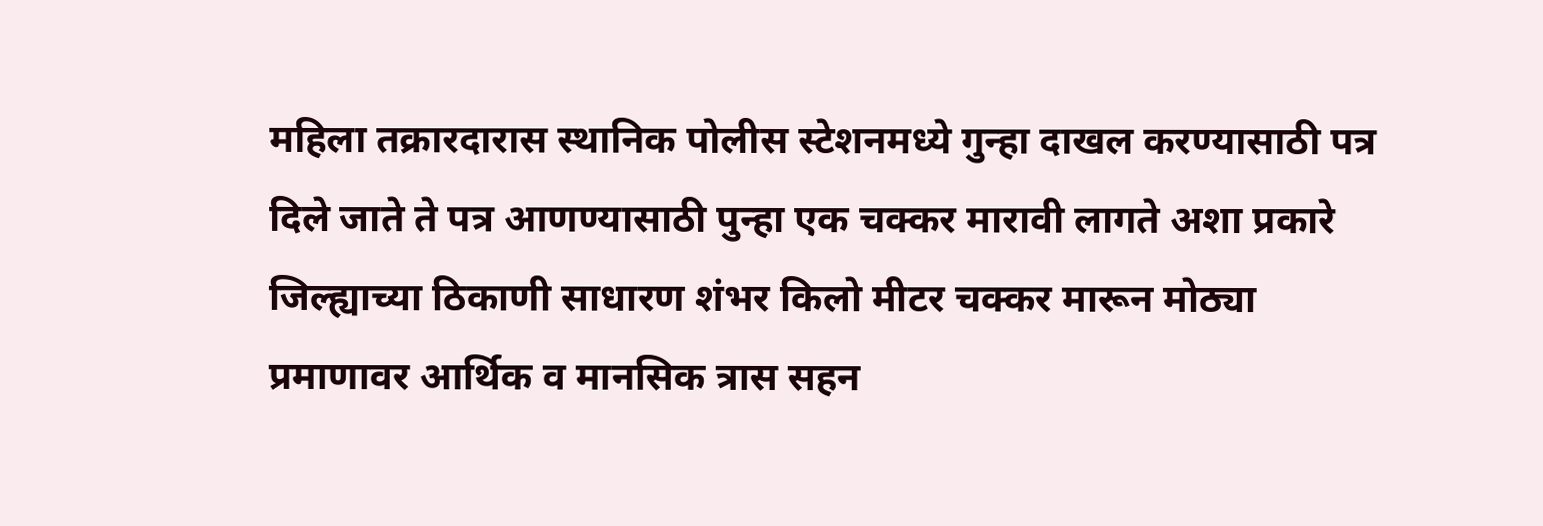महिला तक्रारदारास स्थानिक पोलीस स्टेशनमध्ये गुन्हा दाखल करण्यासाठी पत्र दिले जाते ते पत्र आणण्यासाठी पुन्हा एक चक्कर मारावी लागते अशा प्रकारे जिल्ह्याच्या ठिकाणी साधारण शंभर किलो मीटर चक्कर मारून मोठ्या प्रमाणावर आर्थिक व मानसिक त्रास सहन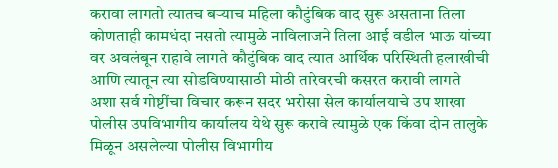करावा लागतो त्यातच बऱ्याच महिला कौटुंबिक वाद सुरू असताना तिला कोणताही कामधंदा नसतो त्यामुळे नाविलाजने तिला आई वडील भाऊ यांच्या वर अवलंबून राहावे लागते कौटुंबिक वाद त्यात आर्थिक परिस्थिती हलाखीची आणि त्यातून त्या सोडविण्यासाठी मोठी तारेवरची कसरत करावी लागते
अशा सर्व गोष्टींचा विचार करून सदर भरोसा सेल कार्यालयाचे उप शाखा पोलीस उपविभागीय कार्यालय येथे सुरू करावे त्यामुळे एक किंवा दोन तालुके मिळून असलेल्या पोलीस विभागीय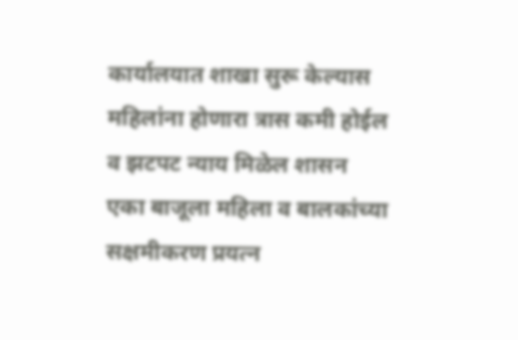कार्यालयात शाखा सुरू केल्यास महिलांना होणारा त्रास कमी होईल व झटपट न्याय मिळेल शासन एका बाजूला महिला व बालकांच्या सक्षमीकरण प्रयत्न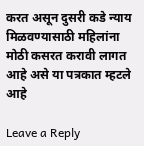करत असून दुसरी कडे न्याय मिळवण्यासाठी महिलांना मोठी कसरत करावी लागत आहे असे या पत्रकात म्हटले आहे

Leave a Reply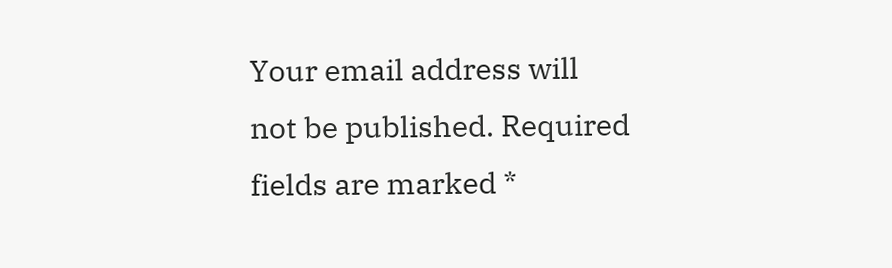Your email address will not be published. Required fields are marked *